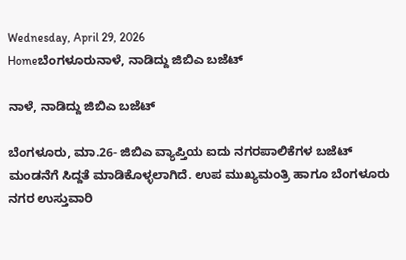Wednesday, April 29, 2026
Homeಬೆಂಗಳೂರುನಾಳೆ, ನಾಡಿದ್ದು ಜಿಬಿಎ ಬಜೆಟ್

ನಾಳೆ, ನಾಡಿದ್ದು ಜಿಬಿಎ ಬಜೆಟ್

ಬೆಂಗಳೂರು, ಮಾ.26- ಜಿಬಿಎ ವ್ಯಾಪ್ತಿಯ ಐದು ನಗರಪಾಲಿಕೆಗಳ ಬಜೆಟ್ ಮಂಡನೆಗೆ ಸಿದ್ದತೆ ಮಾಡಿಕೊಳ್ಳಲಾಗಿದೆ. ಉಪ ಮುಖ್ಯಮಂತ್ರಿ ಹಾಗೂ ಬೆಂಗಳೂರು ನಗರ ಉಸ್ತುವಾರಿ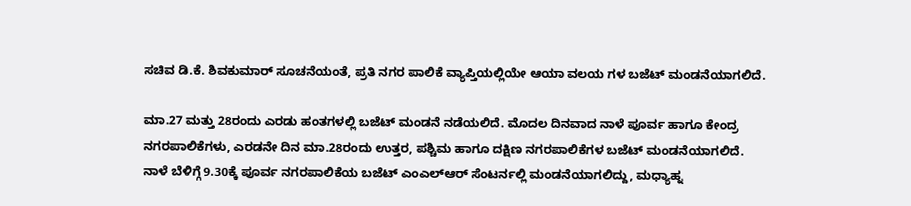ಸಚಿವ ಡಿ.ಕೆ. ಶಿವಕುಮಾರ್ ಸೂಚನೆಯಂತೆ, ಪ್ರತಿ ನಗರ ಪಾಲಿಕೆ ವ್ಯಾಪ್ತಿಯಲ್ಲಿಯೇ ಆಯಾ ವಲಯ ಗಳ ಬಜೆಟ್ ಮಂಡನೆಯಾಗಲಿದೆ.

ಮಾ.27 ಮತ್ತು 28ರಂದು ಎರಡು ಹಂತಗಳಲ್ಲಿ ಬಜೆಟ್ ಮಂಡನೆ ನಡೆಯಲಿದೆ. ಮೊದಲ ದಿನವಾದ ನಾಳೆ ಪೂರ್ವ ಹಾಗೂ ಕೇಂದ್ರ ನಗರಪಾಲಿಕೆಗಳು, ಎರಡನೇ ದಿನ ಮಾ.28ರಂದು ಉತ್ತರ, ಪಶ್ಚಿಮ ಹಾಗೂ ದಕ್ಷಿಣ ನಗರಪಾಲಿಕೆಗಳ ಬಜೆಟ್ ಮಂಡನೆಯಾಗಲಿದೆ.
ನಾಳೆ ಬೆಳಿಗ್ಗೆ 9.30ಕ್ಕೆ ಪೂರ್ವ ನಗರಪಾಲಿಕೆಯ ಬಜೆಟ್ ಎಂಎಲ್ಆರ್ ಸೆಂಟರ್ನಲ್ಲಿ ಮಂಡನೆಯಾಗಲಿದ್ದು, ಮಧ್ಯಾಹ್ನ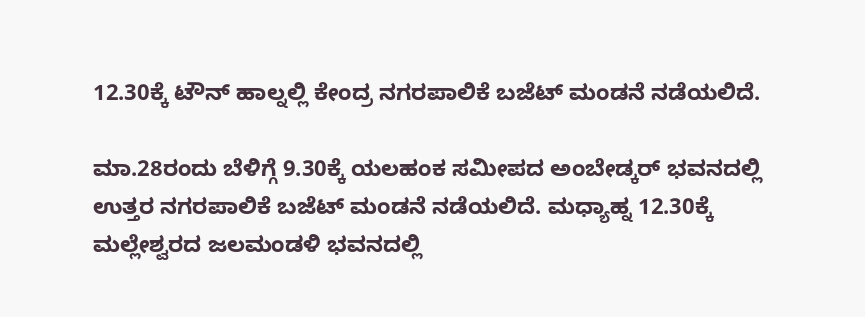12.30ಕ್ಕೆ ಟೌನ್ ಹಾಲ್ನಲ್ಲಿ ಕೇಂದ್ರ ನಗರಪಾಲಿಕೆ ಬಜೆಟ್ ಮಂಡನೆ ನಡೆಯಲಿದೆ.

ಮಾ.28ರಂದು ಬೆಳಿಗ್ಗೆ 9.30ಕ್ಕೆ ಯಲಹಂಕ ಸಮೀಪದ ಅಂಬೇಡ್ಕರ್ ಭವನದಲ್ಲಿ ಉತ್ತರ ನಗರಪಾಲಿಕೆ ಬಜೆಟ್ ಮಂಡನೆ ನಡೆಯಲಿದೆ. ಮಧ್ಯಾಹ್ನ 12.30ಕ್ಕೆ ಮಲ್ಲೇಶ್ವರದ ಜಲಮಂಡಳಿ ಭವನದಲ್ಲಿ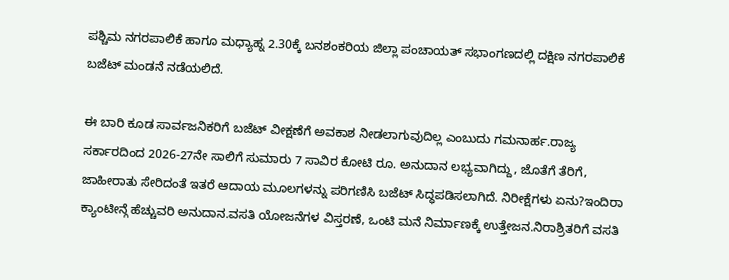ಪಶ್ಚಿಮ ನಗರಪಾಲಿಕೆ ಹಾಗೂ ಮಧ್ಯಾಹ್ನ 2.30ಕ್ಕೆ ಬನಶಂಕರಿಯ ಜಿಲ್ಲಾ ಪಂಚಾಯತ್ ಸಭಾಂಗಣದಲ್ಲಿ ದಕ್ಷಿಣ ನಗರಪಾಲಿಕೆ ಬಜೆಟ್ ಮಂಡನೆ ನಡೆಯಲಿದೆ.

ಈ ಬಾರಿ ಕೂಡ ಸಾರ್ವಜನಿಕರಿಗೆ ಬಜೆಟ್ ವೀಕ್ಷಣೆಗೆ ಅವಕಾಶ ನೀಡಲಾಗುವುದಿಲ್ಲ ಎಂಬುದು ಗಮನಾರ್ಹ.ರಾಜ್ಯ ಸರ್ಕಾರದಿಂದ 2026-27ನೇ ಸಾಲಿಗೆ ಸುಮಾರು 7 ಸಾವಿರ ಕೋಟಿ ರೂ. ಅನುದಾನ ಲಭ್ಯವಾಗಿದ್ದು, ಜೊತೆಗೆ ತೆರಿಗೆ, ಜಾಹೀರಾತು ಸೇರಿದಂತೆ ಇತರೆ ಆದಾಯ ಮೂಲಗಳನ್ನು ಪರಿಗಣಿಸಿ ಬಜೆಟ್ ಸಿದ್ಧಪಡಿಸಲಾಗಿದೆ. ನಿರೀಕ್ಷೆಗಳು ಏನು?ಇಂದಿರಾ ಕ್ಯಾಂಟೀನ್ಗೆ ಹೆಚ್ಚುವರಿ ಅನುದಾನ.ವಸತಿ ಯೋಜನೆಗಳ ವಿಸ್ತರಣೆ, ಒಂಟಿ ಮನೆ ನಿರ್ಮಾಣಕ್ಕೆ ಉತ್ತೇಜನ.ನಿರಾಶ್ರಿತರಿಗೆ ವಸತಿ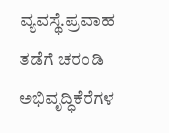ವ್ಯವಸ್ಥೆ.ಪ್ರವಾಹ ತಡೆಗೆ ಚರಂಡಿ ಅಭಿವೃದ್ಧಿಕೆರೆಗಳ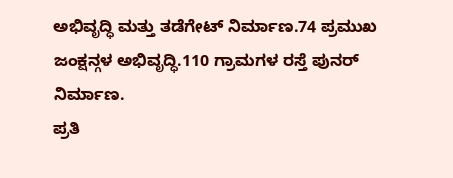ಅಭಿವೃದ್ಧಿ ಮತ್ತು ತಡೆಗೇಟ್ ನಿರ್ಮಾಣ.74 ಪ್ರಮುಖ ಜಂಕ್ಷನ್ಗಳ ಅಭಿವೃದ್ಧಿ.110 ಗ್ರಾಮಗಳ ರಸ್ತೆ ಪುನರ್ ನಿರ್ಮಾಣ.
ಪ್ರತಿ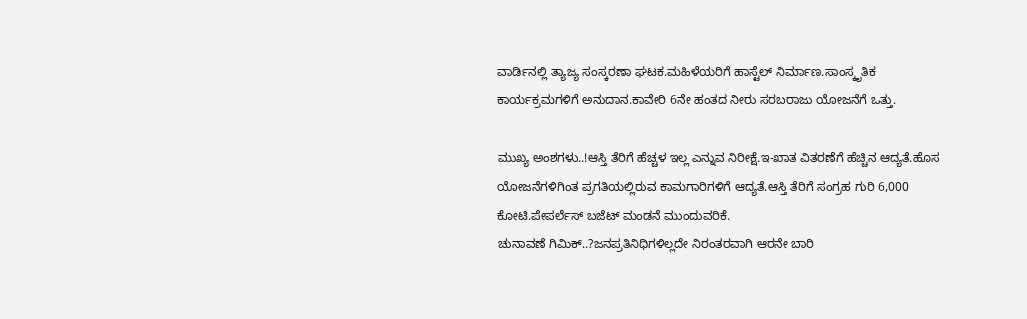ವಾರ್ಡಿನಲ್ಲಿ ತ್ಯಾಜ್ಯ ಸಂಸ್ಕರಣಾ ಘಟಕ.ಮಹಿಳೆಯರಿಗೆ ಹಾಸ್ಟೆಲ್ ನಿರ್ಮಾಣ.ಸಾಂಸ್ಕೃತಿಕ ಕಾರ್ಯಕ್ರಮಗಳಿಗೆ ಅನುದಾನ.ಕಾವೇರಿ 6ನೇ ಹಂತದ ನೀರು ಸರಬರಾಜು ಯೋಜನೆಗೆ ಒತ್ತು.

ಮುಖ್ಯ ಅಂಶಗಳು..!ಆಸ್ತಿ ತೆರಿಗೆ ಹೆಚ್ಚಳ ಇಲ್ಲ ಎನ್ನುವ ನಿರೀಕ್ಷೆ.ಇ-ಖಾತ ವಿತರಣೆಗೆ ಹೆಚ್ಚಿನ ಆದ್ಯತೆ.ಹೊಸ ಯೋಜನೆಗಳಿಗಿಂತ ಪ್ರಗತಿಯಲ್ಲಿರುವ ಕಾಮಗಾರಿಗಳಿಗೆ ಆದ್ಯತೆ.ಆಸ್ತಿ ತೆರಿಗೆ ಸಂಗ್ರಹ ಗುರಿ 6,000 ಕೋಟಿ.ಪೇಪರ್ಲೆಸ್ ಬಜೆಟ್ ಮಂಡನೆ ಮುಂದುವರಿಕೆ.
ಚುನಾವಣೆ ಗಿಮಿಕ್..?ಜನಪ್ರತಿನಿಧಿಗಳಿಲ್ಲದೇ ನಿರಂತರವಾಗಿ ಆರನೇ ಬಾರಿ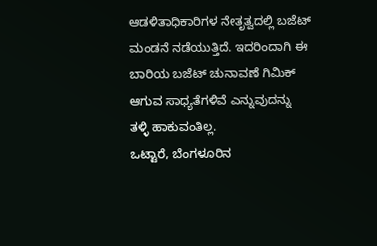ಆಡಳಿತಾಧಿಕಾರಿಗಳ ನೇತೃತ್ವದಲ್ಲಿ ಬಜೆಟ್ ಮಂಡನೆ ನಡೆಯುತ್ತಿದೆ. ಇದರಿಂದಾಗಿ ಈ ಬಾರಿಯ ಬಜೆಟ್ ಚುನಾವಣೆ ಗಿಮಿಕ್ ಆಗುವ ಸಾಧ್ಯತೆಗಳಿವೆ ಎನ್ನುವುದನ್ನು ತಳ್ಳಿ ಹಾಕುವಂತಿಲ್ಲ.
ಒಟ್ಟಾರೆ, ಬೆಂಗಳೂರಿನ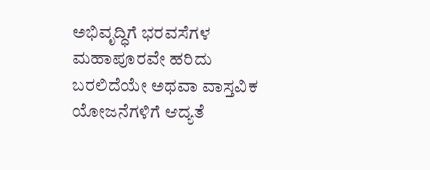ಅಭಿವೃದ್ಧಿಗೆ ಭರವಸೆಗಳ ಮಹಾಪೂರವೇ ಹರಿದು ಬರಲಿದೆಯೇ ಅಥವಾ ವಾಸ್ತವಿಕ ಯೋಜನೆಗಳಿಗೆ ಆದ್ಯತೆ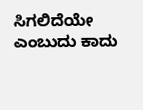ಸಿಗಲಿದೆಯೇ ಎಂಬುದು ಕಾದು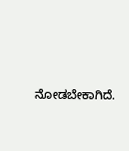ನೋಡಬೇಕಾಗಿದೆ.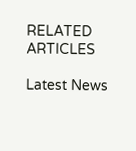RELATED ARTICLES

Latest News